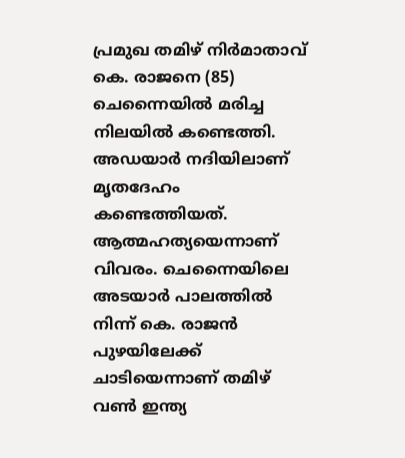പ്രമുഖ തമിഴ് നിർമാതാവ് കെ. രാജനെ (85) ചെന്നൈയിൽ മരിച്ച നിലയിൽ കണ്ടെത്തി. അഡയാർ നദിയിലാണ് മൃതദേഹം കണ്ടെത്തിയത്. ആത്മഹത്യയെന്നാണ് വിവരം. ചെന്നൈയിലെ അടയാർ പാലത്തിൽ നിന്ന് കെ. രാജൻ പുഴയിലേക്ക് ചാടിയെന്നാണ് തമിഴ് വൺ ഇന്ത്യ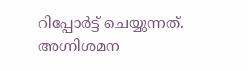റിപ്പോർട്ട് ചെയ്യുന്നത്. അഗ്നിശമന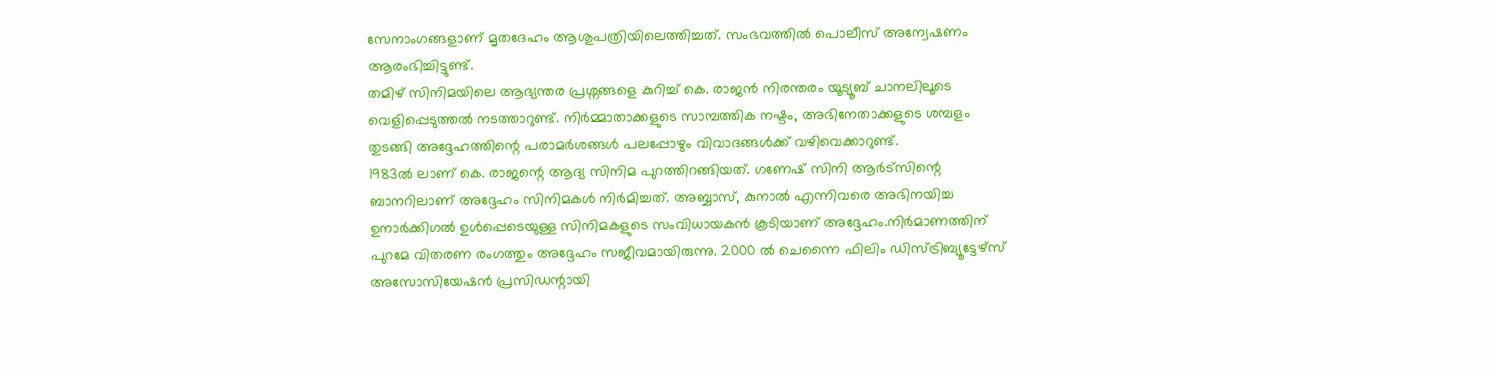സേനാംഗങ്ങളാണ് മൃതദേഹം ആശുപത്രിയിലെത്തിച്ചത്. സംഭവത്തിൽ പൊലീസ് അന്വേഷണം ആരംഭിച്ചിട്ടുണ്ട്.
തമിഴ് സിനിമയിലെ ആഭ്യന്തര പ്രശ്നങ്ങളെ കുറിച്ച് കെ. രാജൻ നിരന്തരം യൂട്യൂബ് ചാനലിലൂടെ വെളിപ്പെടുത്തൽ നടത്താറുണ്ട്. നിർമ്മാതാക്കളുടെ സാമ്പത്തിക നഷ്ടം, അഭിനേതാക്കളുടെ ശമ്പളം തുടങ്ങി അദ്ദേഹത്തിന്റെ പരാമർശങ്ങൾ പലപ്പോഴും വിവാദങ്ങൾക്ക് വഴിവെക്കാറുണ്ട്.
1983ൽ ലാണ് കെ. രാജന്റെ ആദ്യ സിനിമ പുറത്തിറങ്ങിയത്. ഗണേഷ് സിനി ആർട്സിന്റെ ബാനറിലാണ് അദ്ദേഹം സിനിമകൾ നിർമിച്ചത്. അബ്ബാസ്, കുനാൽ എന്നിവരെ അഭിനയിച്ച ഉനാർക്കിഗൽ ഉൾപ്പെടെയുള്ള സിനിമകളുടെ സംവിധായകൻ കൂടിയാണ് അദ്ദേഹം.നിർമാണത്തിന് പുറമേ വിതരണ രംഗത്തും അദ്ദേഹം സജീവമായിരുന്നു. 2000 ൽ ചെന്നൈ ഫിലിം ഡിസ്ട്രിബ്യൂട്ടേഴ്സ് അസോസിയേഷൻ പ്രസിഡന്റായി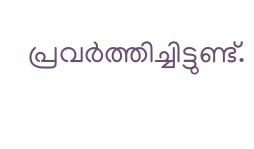പ്രവർത്തിച്ചിട്ടുണ്ട്.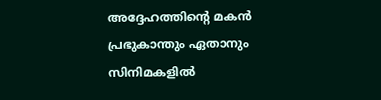അദ്ദേഹത്തിന്റെ മകൻ പ്രഭുകാന്തും ഏതാനും സിനിമകളിൽ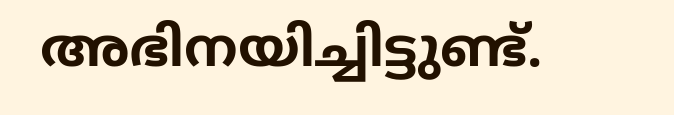അഭിനയിച്ചിട്ടുണ്ട്.